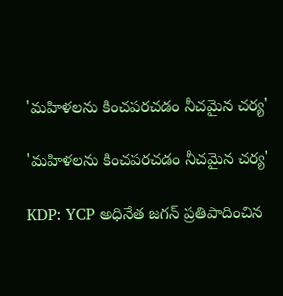'మహిళలను కించపరచడం నీచమైన చర్య'

'మహిళలను కించపరచడం నీచమైన చర్య'

KDP: YCP అధినేత జగన్ ప్రతిపాదించిన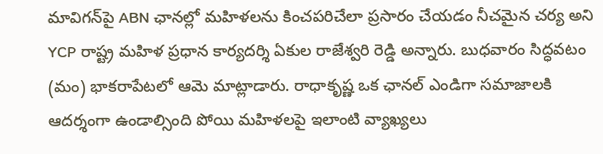మావిగన్‌పై ABN ఛానల్లో మహిళలను కించపరిచేలా ప్రసారం చేయడం నీచమైన చర్య అని YCP రాష్ట్ర మహిళ ప్రధాన కార్యదర్శి ఏకుల రాజేశ్వరి రెడ్డి అన్నారు. బుధవారం సిద్ధవటం (మం) భాకరాపేటలో ఆమె మాట్లాడారు. రాధాకృష్ణ ఒక ఛానల్ ఎండిగా సమాజాలకి ఆదర్శంగా ఉండాల్సింది పోయి మహిళలపై ఇలాంటి వ్యాఖ్యలు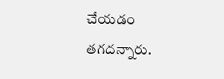చేయడం తగదన్నారు.